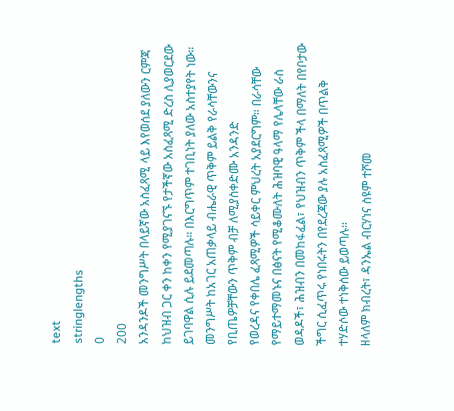text
stringlengths
0
200
አንዳንዶች መንግሥት በላይኛው አስፈጻሚ ላይ እየወሰደ ያለውን ርምጃ ከህዝብ ጋር ቀን ከቀን የሚያገናኙ የታችኛው አስፈጻሚ ድረስ ሊያወርደው ይገባዋል ሲሉ ይደመጣሉ። በእርግጥም ተገቢነት ያለው አስተያየት ነው። መንግሥት ከአገር አጠቃላይ ብሔራዊ ጥቅም ይልቅ የራሳቸውንና የቢጤዎቻቸውን ጥቅም ብቻ ለሚያስቀድሙ አንዳንድ
የወረዳና የቀበሌ ፈጻሚዎች ሳይቀር ምህረት አያደርግም። በራሳቸው የማይተማመኑና በፅናት የሚቆሙለት ሕዝባዊ ዓላማ የሌላቸው ራስ ወዳዶች፣ ሕዝብን በመከፋፈል፣ የህዝብን ጥቅም ችላ በማለት በየቦታው ችግር ሲፈጥሩ የነበሩትን በየደረጃው ያሉ አስፈጻሚዎች በጥልቅ ተሃድሶው ተነቅሰው ይወጣሉ።
ዘላለም ክብረት፣ ዳንኤል ብርሃነና ስዩም ተሾመ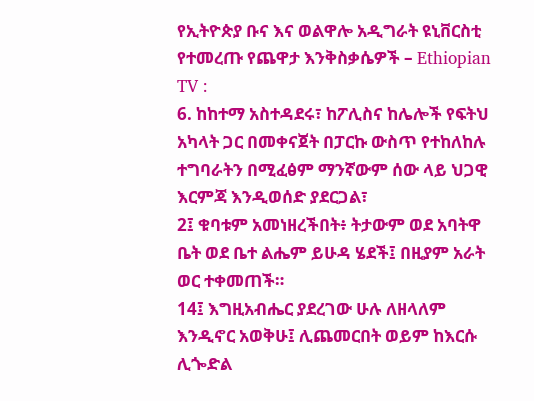የኢትዮጵያ ቡና እና ወልዋሎ አዲግራት ዩኒቨርስቲ የተመረጡ የጨዋታ እንቅስቃሴዎች – Ethiopian TV :
6. ከከተማ አስተዳደሩ፣ ከፖሊስና ከሌሎች የፍትህ አካላት ጋር በመቀናጀት በፓርኩ ውስጥ የተከለከሉ ተግባራትን በሚፈፅም ማንኛውም ሰው ላይ ህጋዊ እርምጃ እንዲወሰድ ያደርጋል፣
2፤ ቁባቱም አመነዘረችበት፥ ትታውም ወደ አባትዋ ቤት ወደ ቤተ ልሔም ይሁዳ ሄደች፤ በዚያም አራት ወር ተቀመጠች።
14፤ እግዚአብሔር ያደረገው ሁሉ ለዘላለም እንዲኖር አወቅሁ፤ ሊጨመርበት ወይም ከእርሱ ሊጐድል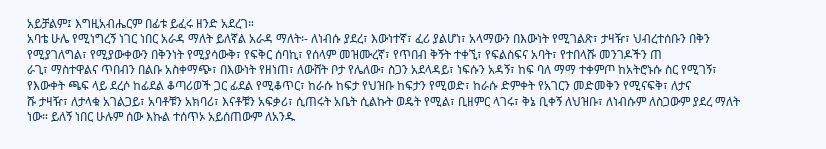አይቻልም፤ እግዚአብሔርም በፊቱ ይፈሩ ዘንድ አደረገ።
አባቴ ሁሌ የሚነግረኝ ነገር ነበር አራዳ ማለት ይለኛል አራዳ ማለት፡- ለነብሱ ያደረ፣ እውነተኛ፣ ፈሪ ያልሆነ፣ አላማውን በእውነት የሚገልጽ፣ ታዛዥ፣ ህብረተሰቡን በቅን የሚያገለግል፣ የሚያውቀውን በቅንነት የሚያሳውቅ፣ የፍቅር ሰባኪ፣ የሰላም መዝሙረኛ፣ የጥበብ ቅኝት ተቀኚ፣ የፍልስፍና አባት፣ የተበላሹ መንገዶችን ጠ
ራጊ፣ ማስተዋልና ጥበብን በልቡ አስቀማጭ፣ በእውነት የዘነጠ፣ ለውሸት ቦታ የሌለው፣ ስጋን አደላዳይ፣ ነፍሱን አዳኝ፣ ከፍ ባለ ማማ ተቀምጦ ከአትሮኑሱ ስር የሚገኝ፣ የእውቀት ጫፍ ላይ ደረሶ ከፊደል ቆጣሪወች ጋር ፊደል የሚቆጥር፣ ከራሱ ከፍታ የህዝቡ ከፍታን የሚወድ፣ ከራሱ ድምቀት የአገርን መድመቅን የሚናፍቅ፣ ለታና
ሹ ታዛዥ፣ ለታላቁ አገልጋይ፣ አባቶቹን አክባሪ፣ እናቶቹን አፍቃሪ፣ ሲጠሩት አቤት ሲልኩት ወዴት የሚል፣ ቢዘምር ላገሩ፣ ቅኔ ቢቀኝ ለህዝቡ፣ ለነብሱም ለስጋውም ያደረ ማለት ነው። ይለኝ ነበር ሁሉም ሰው እኩል ተሰጥኦ አይሰጠውም ለአንዱ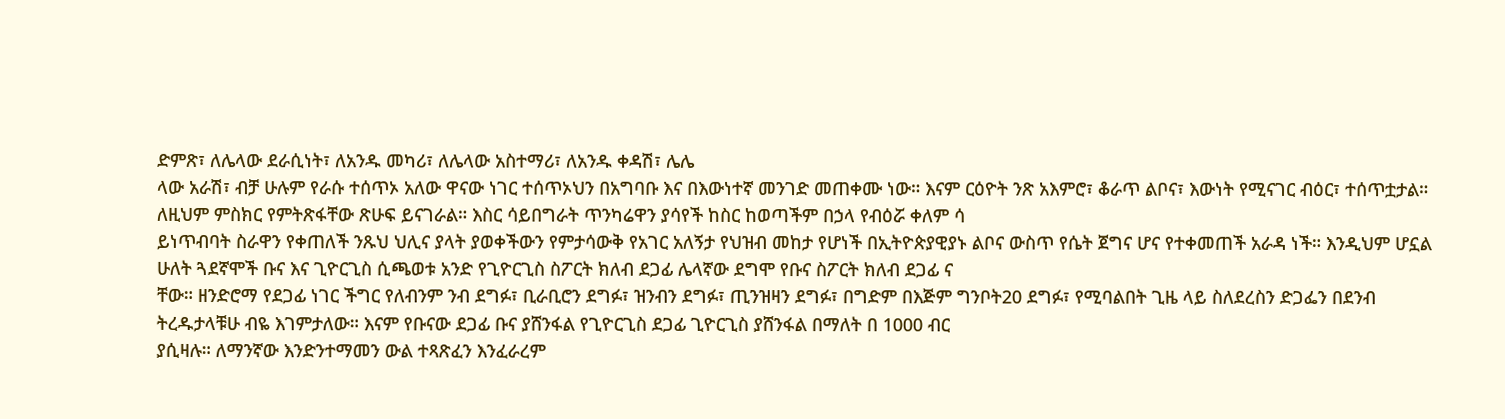ድምጽ፣ ለሌላው ደራሲነት፣ ለአንዱ መካሪ፣ ለሌላው አስተማሪ፣ ለአንዱ ቀዳሽ፣ ሌሌ
ላው አራሽ፣ ብቻ ሁሉም የራሱ ተሰጥኦ አለው ዋናው ነገር ተሰጥኦህን በአግባቡ እና በእውነተኛ መንገድ መጠቀሙ ነው። እናም ርዕዮት ንጽ አእምሮ፣ ቆራጥ ልቦና፣ እውነት የሚናገር ብዕር፣ ተሰጥቷታል። ለዚህም ምስክር የምትጽፋቸው ጽሁፍ ይናገራል። እስር ሳይበግራት ጥንካሬዋን ያሳየች ከስር ከወጣችም በኃላ የብዕሯ ቀለም ሳ
ይነጥብባት ስራዋን የቀጠለች ንጹህ ህሊና ያላት ያወቀችውን የምታሳውቅ የአገር አለኝታ የህዝብ መከታ የሆነች በኢትዮጵያዊያኑ ልቦና ውስጥ የሴት ጀግና ሆና የተቀመጠች አራዳ ነች። እንዲህም ሆኗል ሁለት ጓደኛሞች ቡና እና ጊዮርጊስ ሲጫወቱ አንድ የጊዮርጊስ ስፖርት ክለብ ደጋፊ ሌላኛው ደግሞ የቡና ስፖርት ክለብ ደጋፊ ና
ቸው። ዘንድሮማ የደጋፊ ነገር ችግር የለብንም ንብ ደግፉ፣ ቢራቢሮን ደግፉ፣ ዝንብን ደግፉ፣ ጢንዝዛን ደግፉ፣ በግድም በእጅም ግንቦት20 ደግፉ፣ የሚባልበት ጊዜ ላይ ስለደረስን ድጋፌን በደንብ ትረዱታላቹሁ ብዬ እገምታለው። እናም የቡናው ደጋፊ ቡና ያሸንፋል የጊዮርጊስ ደጋፊ ጊዮርጊስ ያሸንፋል በማለት በ 1000 ብር
ያሲዛሉ። ለማንኛው እንድንተማመን ውል ተጻጽፈን እንፈራረም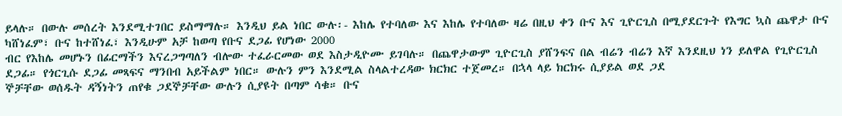ይላሉ። በውሉ መሰረት እንደሚተገበር ይስማማሉ። እንዲህ ይል ነበር ውሉ፡- እከሌ የተባለው እና እከሌ የተባለው ዛሬ በዚህ ቀን ቡና እና ጊዮርጊስ በሚያደርጉት የእግር ኳስ ጨዋታ ቡና ካሸነፈም፣ ቡና ከተሸነፈ፣ እንዲሁም አቻ ከወጣ የቡና ደጋፊ የሆነው 2000
ብር የእከሌ መሆኑን በፊርማችን እናረጋግጣለን ብሎው ተፈራርመው ወደ እስታዲዮሙ ይገባሉ። በጨዋታውም ጊዮርጊስ ያሸንፍና በል ብሬን ብሬን እኛ እንደዚህ ነን ይለዋል የጊዮርጊስ ደጋፊ። የጎርጊሱ ደጋፊ መጻፍና ማንበብ አይችልም ነበር። ውሉን ምን እንደሚል ስላልተረዳው ክርክር ተጀመረ። በኋላ ላይ ክርክሩ ሲያይል ወደ ጋደ
ኞቻቸው ወሰዱት ዳኝነትን ጠየቁ ጋደኞቻቸው ውሉን ሲያዩት በጣም ሳቁ። ቡና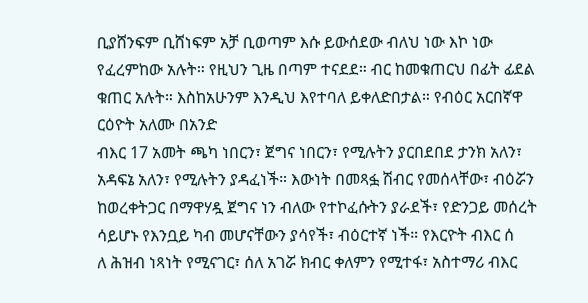ቢያሸንፍም ቢሸነፍም አቻ ቢወጣም እሱ ይውሰደው ብለህ ነው እኮ ነው የፈረምከው አሉት። የዚህን ጊዜ በጣም ተናደደ። ብር ከመቁጠርህ በፊት ፊደል ቁጠር አሉት። እስከአሁንም እንዲህ እየተባለ ይቀለድበታል። የብዕር አርበኛዋ ርዕዮት አለሙ በአንድ
ብእር 17 አመት ጫካ ነበርን፣ ጀግና ነበርን፣ የሚሉትን ያርበደበደ ታንክ አለን፣ አዳፍኔ አለን፣ የሚሉትን ያዳፈነች። እውነት በመጻፏ ሽብር የመሰላቸው፣ ብዕሯን ከወረቀትጋር በማዋሃዷ ጀግና ነን ብለው የተኮፈሱትን ያራደች፣ የድንጋይ መሰረት ሳይሆኑ የእንቧይ ካብ መሆናቸውን ያሳየች፣ ብዕርተኛ ነች። የእርዮት ብእር ሰ
ለ ሕዝብ ነጻነት የሚናገር፣ ሰለ አገሯ ክብር ቀለምን የሚተፋ፣ አስተማሪ ብእር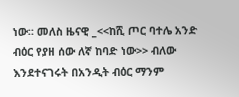ነው። መለስ ዜናዊ _<<ከሺ ጦር ባተሌ አንድ ብዕር የያዘ ሰው ለኛ ከባድ ነው>> ብለው እንደተናገሩት በአንዲት ብዕር ማንም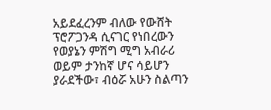አይደፈረንም ብለው የውሸት ፕሮፖጋንዳ ሲናገር የነበረውን የወያኔን ምሽግ ሚግ አብራሪ ወይም ታንከኛ ሆና ሳይሆን
ያራደችው፣ ብዕሯ አሁን ስልጣን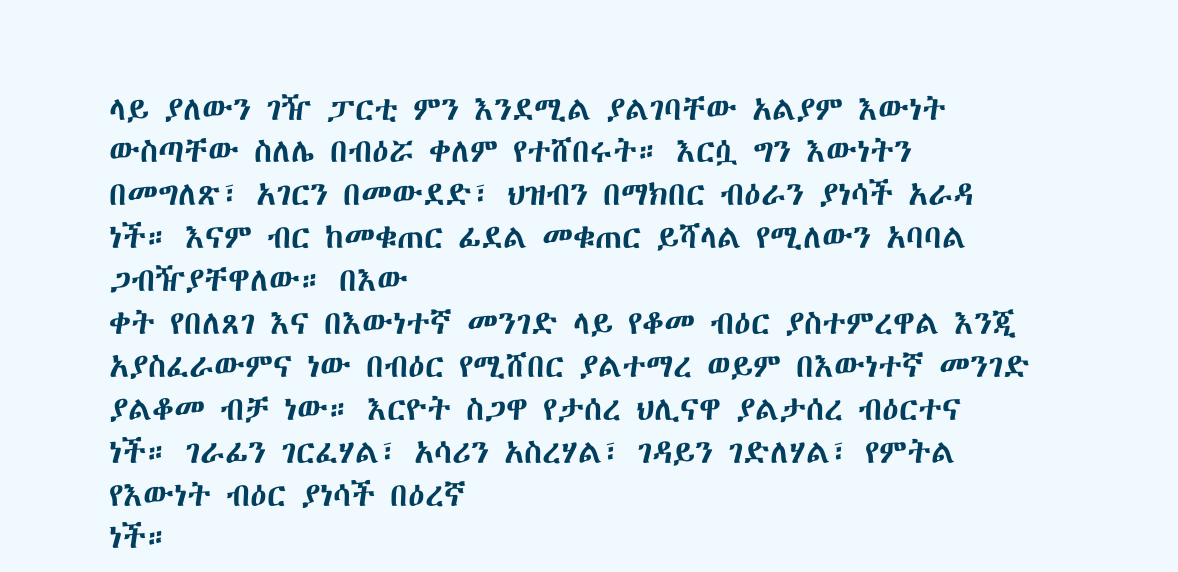ላይ ያለውን ገዥ ፓርቲ ምን እንደሚል ያልገባቸው አልያም እውነት ውስጣቸው ስለሌ በብዕሯ ቀለም የተሸበሩት። እርሷ ግን እውነትን በመግለጽ፣ አገርን በመውደድ፣ ህዝብን በማክበር ብዕራን ያነሳች አራዳ ነች። እናም ብር ከመቁጠር ፊደል መቁጠር ይሻላል የሚለውን አባባል ጋብዥያቸዋለው። በእው
ቀት የበለጸገ እና በእውነተኛ መንገድ ላይ የቆመ ብዕር ያስተምረዋል እንጂ አያስፈራውምና ነው በብዕር የሚሸበር ያልተማረ ወይም በእውነተኛ መንገድ ያልቆመ ብቻ ነው። እርዮት ስጋዋ የታሰረ ህሊናዋ ያልታሰረ ብዕርተና ነች። ገራፊን ገርፈሃል፣ አሳሪን አስረሃል፣ ገዳይን ገድለሃል፣ የምትል የእውነት ብዕር ያነሳች በዕረኛ
ነች።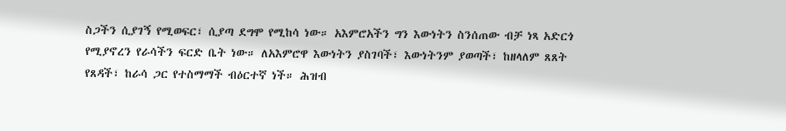ስጋችን ሲያገኝ የሚወፍር፣ ሲያጣ ደግሞ የሚከሳ ነው። አእምሮአችን ግን እውነትን ስንሰጠው ብቻ ነጻ አድርጎ የሚያኖረን የራሳችን ፍርድ ቤት ነው። ለአእምሮዋ እውነትን ያስገባች፣ እውነትንም ያወጣች፣ ከዘላለም ጸጸት የጸዳች፣ ከራሳ ጋር የተስማማች ብዕርተኛ ነች። ሕዝብ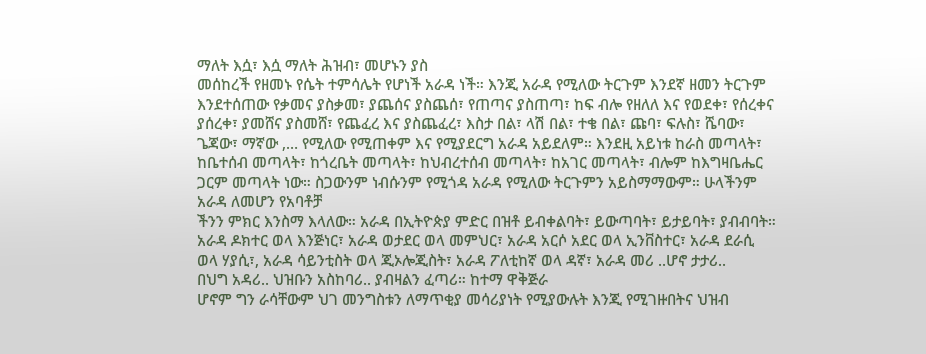ማለት እሷ፣ እሷ ማለት ሕዝብ፣ መሆኑን ያስ
መሰከረች የዘመኑ የሴት ተምሳሌት የሆነች አራዳ ነች። እንጂ አራዳ የሚለው ትርጉም እንደኛ ዘመን ትርጉም እንደተሰጠው የቃመና ያስቃመ፣ ያጨሰና ያስጨሰ፣ የጠጣና ያስጠጣ፣ ከፍ ብሎ የዘለለ እና የወደቀ፣ የሰረቀና ያሰረቀ፣ ያመሸና ያስመሸ፣ የጨፈረ እና ያስጨፈረ፣ እስታ በል፣ ላሽ በል፣ ተቄ በል፣ ጩባ፣ ፍሉስ፣ ሼባው፣
ጌጃው፣ ማኛው ,… የሚለው የሚጠቀም እና የሚያደርግ አራዳ አይደለም። እንደዚ አይነቱ ከራስ መጣላት፣ ከቤተሰብ መጣላት፣ ከጎረቤት መጣላት፣ ከህብረተሰብ መጣላት፣ ከአገር መጣላት፣ ብሎም ከእግዛቤሔር ጋርም መጣላት ነው። ስጋውንም ነብሱንም የሚጎዳ አራዳ የሚለው ትርጉምን አይስማማውም። ሁላችንም አራዳ ለመሆን የአባቶቻ
ችንን ምክር እንስማ እላለው። አራዳ በኢትዮጵያ ምድር በዝቶ ይብቀልባት፣ ይውጣባት፣ ይታይባት፣ ያብብባት። አራዳ ዶክተር ወላ እንጅነር፣ አራዳ ወታደር ወላ መምህር፣ አራዳ አርሶ አደር ወላ ኢንቨስተር፣ አራዳ ደራሲ ወላ ሃያሲ፣, አራዳ ሳይንቲስት ወላ ጂኦሎጂስት፣ አራዳ ፖለቲከኛ ወላ ዳኛ፣ አራዳ መሪ ..ሆኖ ታታሪ..
በህግ አዳሪ.. ህዝቡን አስከባሪ.. ያብዛልን ፈጣሪ። ከተማ ዋቅጅራ
ሆኖም ግን ራሳቸውም ህገ መንግስቱን ለማጥቂያ መሳሪያነት የሚያውሉት እንጂ የሚገዙበትና ህዝብ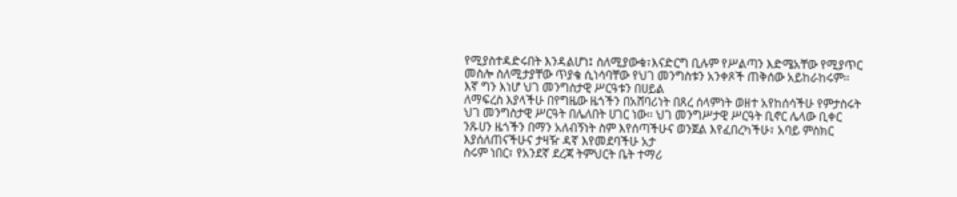የሚያስተዳድሩበት እንዳልሆነ፤ ስለሚያውቁ፣እናድርግ ቢሉም የሥልጣን እድሜአቸው የሚያጥር መስሎ ስለሚታያቸው ጥያቄ ሲነሳባቸው የህገ መንግስቱን አንቀጾች ጠቅሰው አይከራከሩም፡፡ እኛ ግን እነሆ ህገ መንግስታዊ ሥርዓቱን በሀይል
ለማፍረስ እያላችሁ በየግዜው ዜጎችን በአሸባሪነት በጸረ ሰላምነት ወዘተ አየከሰሳችሁ የምታስሩት ህገ መንግስታዊ ሥርዓት በሌለበት ሀገር ነው፡፡ ህገ መንግሥታዊ ሥርዓት ቢኖር ሌላው ቢቀር ንጹሀን ዜጎችን በማን አለብኝነት ስም እየሰጣችሁና ወንጀል እየፈበረካችሁ፣ አባይ ምስክር እያሰለጠናችሁና ታዛዥ ዳኛ እየመደባችሁ አታ
ስሩም ነበር፣ የአንደኛ ደረጃ ትምህርት ቤት ተማሪ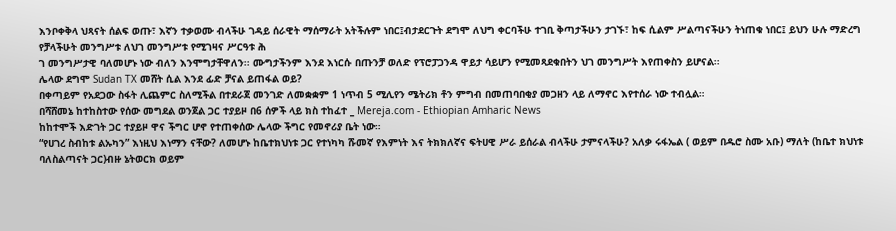እንቦቀቅላ ህጻናት ሰልፍ ወጡ፣ እኛን ተቃወሙ ብላችሁ ገዳይ ሰራዊት ማሰማራት አትችሉም ነበር፤ብታደርጉት ደግሞ ለህግ ቀርባችሁ ተገቢ ቅጣታችሁን ታገኙ፣ ከፍ ሲልም ሥልጣናችሁን ትነጠቁ ነበር፤ ይህን ሁሉ ማድረግ የቻላችሁት መንግሥቱ ለህገ መንግሥቱ የሚገዛና ሥርዓቱ ሕ
ገ መንግሥታዊ ባለመሆኑ ነው ብለን እንሞግታቸዋለን፡፡ ሙግታችንም እንደ እነርሱ በጡንቻ ወለድ የፕሮፓጋንዳ ዋይታ ሳይሆን የሚመጻደቁበትን ህገ መንግሥት እየጠቀስን ይሆናል፡፡
ሌላው ደግሞ Sudan TX መሸት ሲል እንደ ፊድ ቻናል ይጠፋል ወይ?
በቀጣይም የአደጋው ስፋት ሊጨምር ስለሚችል በተደራጀ መንገድ ለመቋቋም 1 ነጥብ 5 ሚሊየን ሜትሪክ ቶን ምግብ በመጠባበቂያ መጋዘን ላይ ለማኖር እየተሰራ ነው ተብሏል።
በሻሸመኔ ከተከስተው የሰው መግደል ወንጀል ጋር ተያይዞ በ6 ሰዎች ላይ ክስ ተከፈተ _ Mereja.com - Ethiopian Amharic News
ከከተሞች እድገት ጋር ተያይዞ ዋና ችግር ሆኖ የተጠቀሰው ሌላው ችግር የመኖሪያ ቤት ነው።
“የሀገረ ስብከቱ ልኡካን” እነዚህ እነማን ናቸው? ለመሆኑ ከቤተክህነቱ ጋር የተነካካ ሹመኛ የእምነት እና ትክክለኛና ፍትሀዊ ሥራ ይሰራል ብላችሁ ታምናላችሁ? አለቃ ሩፋኤል ( ወይም በዱሮ ስሙ አቡ) ማለት (ከቤተ ክህነቱ ባለስልጣናት ጋር)ብዙ ኔትወርክ ወይም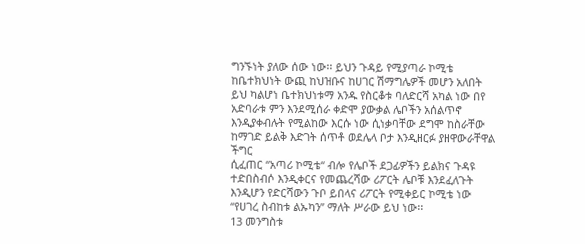ግንኙነት ያለው ሰው ነው፡፡ ይህን ጉዳይ የሚያጣራ ኮሚቴ
ከቤተክህነት ውጪ ከህዝቡና ከሀገር ሽማግሌዎች መሆን አለበት ይህ ካልሆነ ቤተክህነቱማ አንዱ የስርቆቱ ባለድርሻ አካል ነው በየ አድባራቱ ምን እንደሚሰራ ቀድሞ ያውቃል ሌቦችን አሰልጥኖ እንዲያቀብሉት የሚልከው እርሱ ነው ሲነቃባቸው ደግሞ ከስራቸው ከማገድ ይልቅ እድገት ሰጥቶ ወደሌላ ቦታ እንዲዘርፉ ያዘዋውራቸዋል ችግር
ሲፈጠር “አጣሪ ኮሚቴ“ ብሎ የሌቦች ደጋፊዎችን ይልክና ጉዳዩ ተድበስብሶ እንዲቀርና የመጨረሻው ሪፖርት ሌቦቹ እንደፈለጉት እንዲሆን የድርሻውን ጉቦ ይበላና ሪፖርት የሚቀይር ኮሚቴ ነው “የሀገረ ስብከቱ ልኡካን” ማለት ሥራው ይህ ነው፡፡
13 መንግስቱ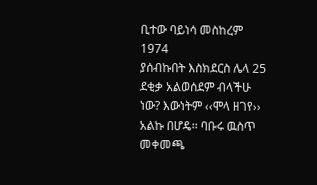ቢተው ባይነሳ መስከረም 1974
ያሰብኩበት እስክደርስ ሌላ 25 ደቂቃ አልወሰደም ብላችሁ ነው? እውነትም ‹‹ሞላ ዘገየ›› አልኩ በሆዴ፡፡ ባቡሩ ዉስጥ መቀመጫ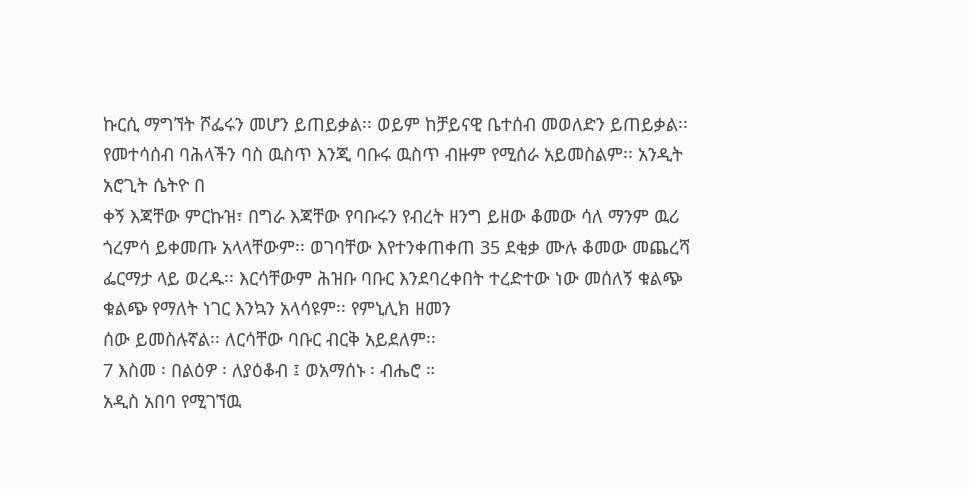ኩርሲ ማግኘት ሾፌሩን መሆን ይጠይቃል፡፡ ወይም ከቻይናዊ ቤተሰብ መወለድን ይጠይቃል፡፡ የመተሳሰብ ባሕላችን ባስ ዉስጥ እንጂ ባቡሩ ዉስጥ ብዙም የሚሰራ አይመስልም፡፡ አንዲት አሮጊት ሴትዮ በ
ቀኝ እጃቸው ምርኩዝ፣ በግራ እጃቸው የባቡሩን የብረት ዘንግ ይዘው ቆመው ሳለ ማንም ዉሪ ጎረምሳ ይቀመጡ አላላቸውም፡፡ ወገባቸው እየተንቀጠቀጠ 35 ደቂቃ ሙሉ ቆመው መጨረሻ ፌርማታ ላይ ወረዱ፡፡ እርሳቸውም ሕዝቡ ባቡር እንደባረቀበት ተረድተው ነው መሰለኝ ቁልጭ ቁልጭ የማለት ነገር እንኳን አላሳዩም፡፡ የምኒሊክ ዘመን
ሰው ይመስሉኛል፡፡ ለርሳቸው ባቡር ብርቅ አይደለም፡፡
7 እስመ ፡ በልዕዎ ፡ ለያዕቆብ ፤ ወአማሰኑ ፡ ብሔሮ ።
አዲስ አበባ የሚገኘዉ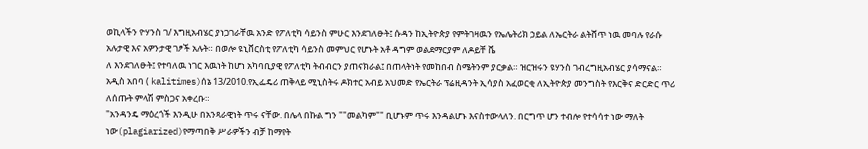ወኪላችን ዮሃንስ ገ/ እግዚአብሄር ያነጋገራቸዉ አንድ የፖለቲካ ሳይንስ ምሁር እንደገለፁት፤ ሱዳን ከኢትዮጵያ የምትገዛዉን የኤሌትሪክ ኃይል ለኤርትራ ልትሸጥ ነዉ መባሉ የራሱ አሉታዊ እና አዎንታዊ ገፆች አሉት። በወሎ ዩኒቨርስቲ የፖለቲካ ሳይንስ መምህር የሆኑት አቶ ዳግም ወልደማርያም ለዶይቸ ቬ
ለ እንደገለፁት፤ የተባለዉ ነገር እዉነት ከሆነ አካባቢያዊ የፖለቲካ ትብብርን ያጠናክራል፤ በጠላትነት የመከበብ ስሜትንም ያርቃል። ዝርዝሩን ዩሃንስ ገብረግዚአብሄር ያሳማናል።
አዲስ አበባ ( kalitimes)ሰኔ 13/2010.የኢፌዴሪ ጠቅላይ ሚኒስትሩ ዶክተር አብይ አህመድ የኤርትራ ፕሬዚዳንት ኢሳያስ አፈወርቂ ለኢትዮጵያ መንግስት የእርቅና ድርድር ጥሪ ለሰጡት ምላሽ ምስጋና አቀረቡ።
"አንዳንዴ ማዕረጎች እንዲሁ በአንጻራዊነት ጥሩ ናቸው. በሌላ በኩል ግን ""መልካም"" ቢሆኑም ጥሩ እንዳልሆኑ እናስተውላለን. በርግጥ ሆን ተብሎ የተሳሳተ ነው ማለት ነው(plagiarized)የማጣበቅ ሥራዎችን ብቻ ከማየት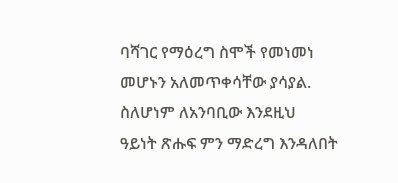ባሻገር የማዕረግ ስሞች የመነመነ መሆኑን አለመጥቀሳቸው ያሳያል. ስለሆነም ለአንባቢው እንደዚህ
ዓይነት ጽሑፍ ምን ማድረግ እንዳለበት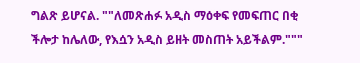ግልጽ ይሆናል. ""ለመጽሐፉ አዲስ ማዕቀፍ የመፍጠር በቂ ችሎታ ከሌለው, የእሷን አዲስ ይዘት መስጠት አይችልም."""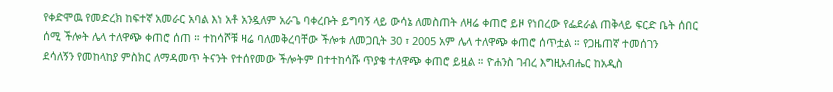የቀድሞዉ የመድረክ ከፍተኛ አመራር አባል እነ አቶ አንዷለም አራጌ ባቀረቡት ይግባኝ ላይ ውሳኔ ለመስጠት ለዛሬ ቀጠሮ ይዞ የነበረው የፌደራል ጠቅላይ ፍርድ ቤት ሰበር ሰሚ ችሎት ሌላ ተለዋጭ ቀጠሮ ሰጠ ። ተከሳሾቹ ዛሬ ባለመቅረባቸው ችሎቱ ለመጋቢት 30 ፣ 2005 አም ሌላ ተለዋጭ ቀጠሮ ሰጥቷል ። የጋዜጠኛ ተመሰገን
ደሳለኝን የመከላከያ ምስክር ለማዳመጥ ትናንት የተሰየመው ችሎትም በተተከሳሹ ጥያቄ ተለዋጭ ቀጠሮ ይዟል ። ዮሐንስ ገብረ እግዚአብሔር ከአዲስ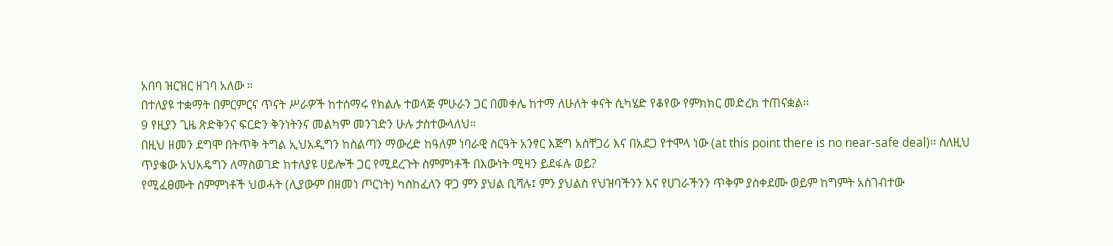አበባ ዝርዝር ዘገባ አለው ።
በተለያዩ ተቋማት በምርምርና ጥናት ሥራዎች ከተሰማሩ የክልሉ ተወላጅ ምሁራን ጋር በመቀሌ ከተማ ለሁለት ቀናት ሲካሄድ የቆየው የምክክር መድረክ ተጠናቋል፡፡
9 የዚያን ጊዜ ጽድቅንና ፍርድን ቅንነትንና መልካም መንገድን ሁሉ ታስተውላለህ።
በዚህ ዘመን ደግሞ በትጥቅ ትግል ኢህአዲግን ከስልጣን ማውረድ ከዓለም ነባራዊ ስርዓት አንፃር እጅግ አስቸጋሪ እና በአደጋ የተሞላ ነው (at this point there is no near-safe deal)፡፡ ስለዚህ ጥያቄው አህአዴግን ለማስወገድ ከተለያዩ ሀይሎች ጋር የሚደረጉት ስምምነቶች በእውነት ሚዛን ይደፋሉ ወይ?
የሚፈፀሙት ስምምነቶች ህወሓት (ሊያውም በዘመነ ጦርነት) ካስከፈለን ዋጋ ምን ያህል ቢሻሉ፤ ምን ያህልስ የህዝባችንን እና የሀገራችንን ጥቅም ያስቀደሙ ወይም ከግምት አስገብተው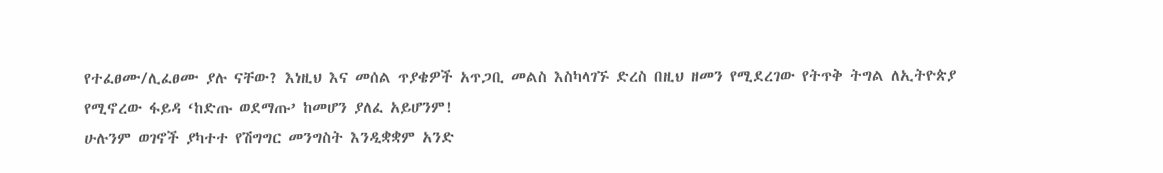የተፈፀሙ/ሊፈፀሙ ያሉ ናቸው? እነዚህ እና መሰል ጥያቄዎች አጥጋቢ መልስ እስካላገኙ ድረስ በዚህ ዘመን የሚደረገው የትጥቅ ትግል ለኢትዮጵያ
የሚኖረው ፋይዳ ‘ከድጡ ወደማጡ’ ከመሆን ያለፈ አይሆንም!
ሁሉንም ወገኖች ያካተተ የሽግግር መንግስት እንዲቋቋም አንድ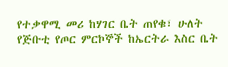የተቃዋሚ መሪ ከሃገር ቤት ጠየቁ፣ ሁለት የጅቡቲ የጦር ምርኮኞች ከኤርትራ እስር ቤት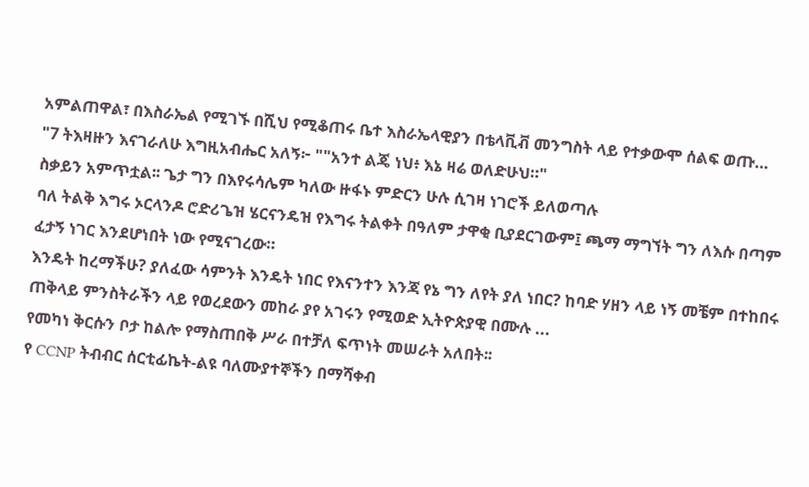አምልጠዋል፣ በእስራኤል የሚገኙ በሺህ የሚቆጠሩ ቤተ እስራኤላዊያን በቴላቪቭ መንግስት ላይ የተቃውሞ ሰልፍ ወጡ…
"7 ትእዛዙን እናገራለሁ እግዚአብሔር አለኝ፦ ""አንተ ልጄ ነህ፥ እኔ ዛሬ ወለድሁህ።"
ስቃይን አምጥቷል፡፡ ጌታ ግን በእየሩሳሌም ካለው ዙፋኑ ምድርን ሁሉ ሲገዛ ነገሮች ይለወጣሉ
ባለ ትልቅ እግሩ ኦርላንዶ ሮድሪጌዝ ሄርናንዴዝ የእግሩ ትልቀት በዓለም ታዋቂ ቢያደርገውም፤ ጫማ ማግኘት ግን ለእሱ በጣም ፈታኝ ነገር እንደሆነበት ነው የሚናገረው።
እንዴት ከረማችሁ? ያለፈው ሳምንት እንዴት ነበር የእናንተን እንጃ የኔ ግን ለየት ያለ ነበር? ከባድ ሃዘን ላይ ነኝ መቼም በተከበሩ ጠቅላይ ምንስትራችን ላይ የወረደውን መከራ ያየ አገሩን የሚወድ ኢትዮጵያዊ በሙሉ ...
የመካነ ቅርሱን ቦታ ከልሎ የማስጠበቅ ሥራ በተቻለ ፍጥነት መሠራት አለበት፡፡
የ CCNP ትብብር ሰርቲፊኬት-ልዩ ባለሙያተኞችን በማሻቀብ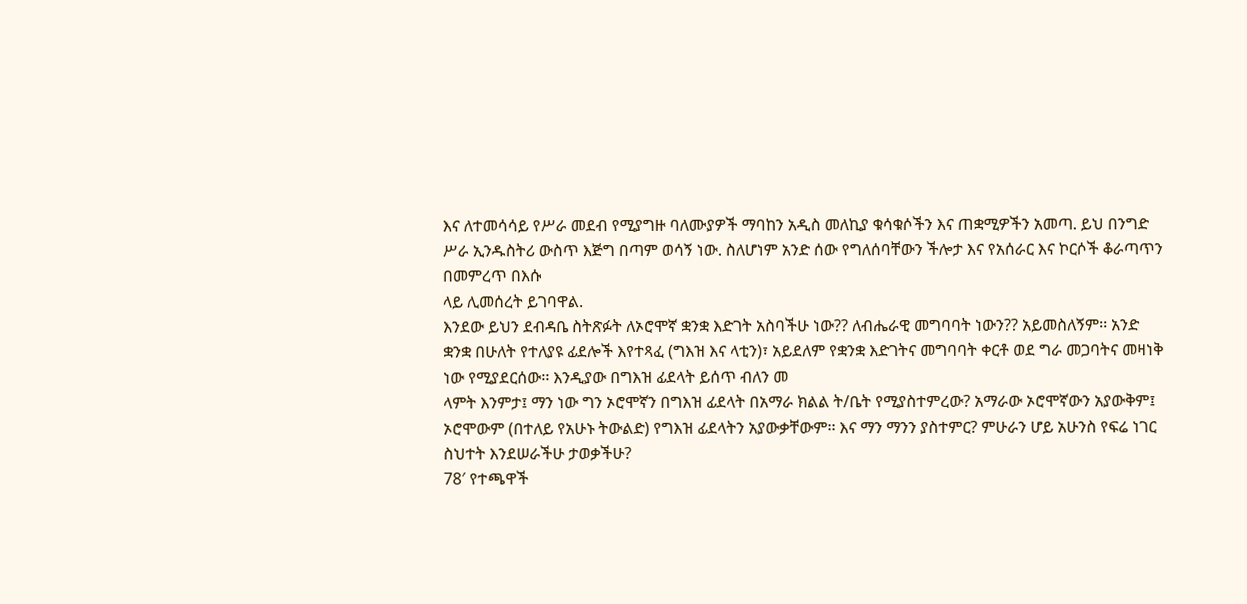እና ለተመሳሳይ የሥራ መደብ የሚያግዙ ባለሙያዎች ማባከን አዲስ መለኪያ ቁሳቁሶችን እና ጠቋሚዎችን አመጣ. ይህ በንግድ ሥራ ኢንዱስትሪ ውስጥ እጅግ በጣም ወሳኝ ነው. ስለሆነም አንድ ሰው የግለሰባቸውን ችሎታ እና የአሰራር እና ኮርሶች ቆራጣጥን በመምረጥ በእሱ
ላይ ሊመሰረት ይገባዋል.
እንደው ይህን ደብዳቤ ስትጽፉት ለኦሮሞኛ ቋንቋ እድገት አስባችሁ ነው?? ለብሔራዊ መግባባት ነውን?? አይመስለኝም፡፡ አንድ ቋንቋ በሁለት የተለያዩ ፊደሎች እየተጻፈ (ግእዝ እና ላቲን)፣ አይደለም የቋንቋ እድገትና መግባባት ቀርቶ ወደ ግራ መጋባትና መዛነቅ ነው የሚያደርሰው፡፡ እንዲያው በግእዝ ፊደላት ይሰጥ ብለን መ
ላምት እንምታ፤ ማን ነው ግን ኦሮሞኛን በግእዝ ፊደላት በአማራ ክልል ት/ቤት የሚያስተምረው? አማራው ኦሮሞኛውን አያውቅም፤ ኦሮሞውም (በተለይ የአሁኑ ትውልድ) የግእዝ ፊደላትን አያውቃቸውም፡፡ እና ማን ማንን ያስተምር? ምሁራን ሆይ አሁንስ የፍሬ ነገር ስህተት እንደሠራችሁ ታወቃችሁ?
78′ የተጫዋች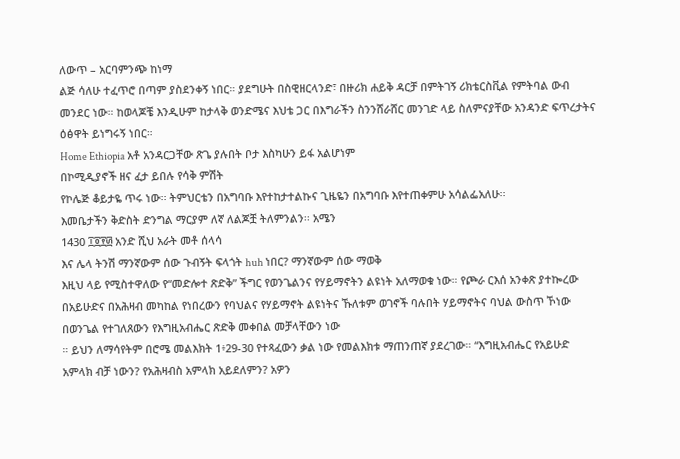ለውጥ – አርባምንጭ ከነማ
ልጅ ሳለሁ ተፈጥሮ በጣም ያስደንቀኝ ነበር። ያደግሁት በስዊዘርላንድ፣ በዙሪክ ሐይቅ ዳርቻ በምትገኝ ሪክቴርስቪል የምትባል ውብ መንደር ነው። ከወላጆቼ እንዲሁም ከታላቅ ወንድሜና እህቴ ጋር በእግራችን ስንንሸራሸር መንገድ ላይ ስለምናያቸው አንዳንድ ፍጥረታትና ዕፅዋት ይነግሩኝ ነበር።
Home Ethiopia አቶ አንዳርጋቸው ጽጌ ያሉበት ቦታ እስካሁን ይፋ አልሆነም
በኮሚዲያኖች ዘና ፈታ ይበሉ የሳቅ ምሽት
የኮሌጅ ቆይታዬ ጥሩ ነው፡፡ ትምህርቴን በአግባቡ እየተከታተልኩና ጊዜዬን በአግባቡ እየተጠቀምሁ አሳልፌአለሁ፡፡
እመቤታችን ቅድስት ድንግል ማርያም ለኛ ለልጆቿ ትለምንልን፡፡ አሜን
1430 ፲፬፻፴ አንድ ሺህ አራት መቶ ሰላሳ
እና ሌላ ትንሽ ማንኛውም ሰው ጉብኝት ፍላጎት huh ነበር? ማንኛውም ሰው ማወቅ
እዚህ ላይ የሚስተዋለው የ“መድሎተ ጽድቅ” ችግር የወንጌልንና የሃይማኖትን ልዩነት አለማወቁ ነው። የጮራ ርእሰ አንቀጽ ያተኰረው በአይሁድና በአሕዛብ መካከል የነበረውን የባህልና የሃይማኖት ልዩነትና ኹለቱም ወገኖች ባሉበት ሃይማኖትና ባህል ውስጥ ኾነው በወንጌል የተገለጸውን የእግዚአብሔር ጽድቅ መቀበል መቻላቸውን ነው
። ይህን ለማሳየትም በሮሜ መልእክት 1፥29-30 የተጻፈውን ቃል ነው የመልእክቱ ማጠንጠኛ ያደረገው። “እግዚአብሔር የአይሁድ አምላክ ብቻ ነውን? የአሕዛብስ አምላክ አይደለምን? አዎን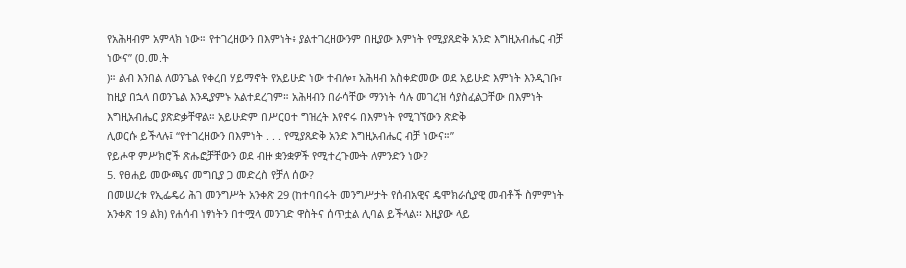የአሕዛብም አምላክ ነው። የተገረዘውን በእምነት፥ ያልተገረዘውንም በዚያው እምነት የሚያጸድቅ አንድ እግዚአብሔር ብቻ ነውና” (ዐ.መ.ት
)። ልብ እንበል ለወንጌል የቀረበ ሃይማኖት የአይሁድ ነው ተብሎ፣ አሕዛብ አስቀድመው ወደ አይሁድ እምነት እንዲገቡ፣ ከዚያ በኋላ በወንጌል እንዲያምኑ አልተደረገም። አሕዛብን በራሳቸው ማንነት ሳሉ መገረዝ ሳያስፈልጋቸው በእምነት እግዚአብሔር ያጽድቃቸዋል። አይሁድም በሥርዐተ ግዝረት እየኖሩ በእምነት የሚገኘውን ጽድቅ
ሊወርሱ ይችላሉ፤ “የተገረዘውን በእምነት . . . የሚያጸድቅ አንድ እግዚአብሔር ብቻ ነውና።”
የይሖዋ ምሥክሮች ጽሑፎቻቸውን ወደ ብዙ ቋንቋዎች የሚተረጉሙት ለምንድን ነው?
5. የፀሐይ መውጫና መግቢያ ጋ መድረስ የቻለ ሰው?
በመሠረቱ የኢፌዴሪ ሕገ መንግሥት አንቀጽ 29 (ከተባበሩት መንግሥታት የሰብአዊና ዴሞክራሲያዊ መብቶች ስምምነት አንቀጽ 19 ልክ) የሐሳብ ነፃነትን በተሟላ መንገድ ዋስትና ሰጥቷል ሊባል ይችላል፡፡ እዚያው ላይ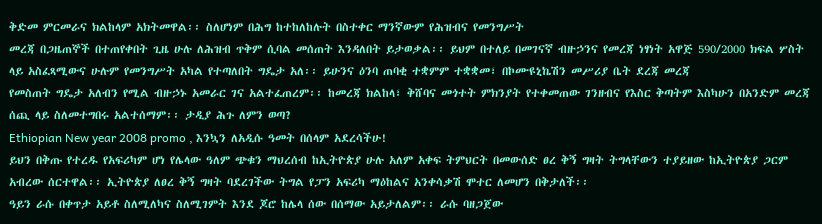ቅድመ ምርመራና ክልከላም አክትመዋል፡፡ ስለሆነም በሕግ ከተከለከሉት በስተቀር ማንኛውም የሕዝብና የመንግሥት
መረጃ በጋዜጠኞች በተጠየቀበት ጊዜ ሁሉ ለሕዝብ ጥቅም ሲባል መሰጠት እንዳለበት ይታወቃል፡፡ ይህም በተለይ በመገናኛ ብዙኃንና የመረጃ ነፃነት አዋጅ 590/2000 ክፍል ሦስት ላይ አስፈጻሚውና ሁሉም የመንግሥት አካል የተጣለበት ግዴታ አለ፡፡ ይሁንና ዕንባ ጠባቂ ተቋምም ተቋቋመ፣ በኮሙዩኒኬሽን መሥሪያ ቤት ደረጃ መረጃ
የመስጠት ግዴታ አለብን የሚል ብዙኃኑ አመራር ገና አልተፈጠረም፡፡ ከመረጃ ክልከላ፣ ቅሸባና መጎተት ምክንያት የተቀመጠው ገንዘብና የእስር ቅጣትም እስካሁን በአንድም መረጃ ሰጪ ላይ ስለመተግበሩ አልተሰማም፡፡ ታዲያ ሕጉ ለምን ወጣ?
Ethiopian New year 2008 promo , እንኳን ለአዲሱ ዓመት በሰላም አደረሳችሁ!
ይህን በቅጡ የተረዱ የአፍሪካም ሆነ የሌላው ዓለም ጭቁን ማህረሰብ ከኢትዮጵያ ሁሉ አለም አቀፍ ትምህርት በመውሰድ ፀረ ቅኝ ግዛት ትግላቸውን ተያይዘው ከኢትዮጵያ ጋርም አብረው ሰርተዋል፡፡ ኢትዮጵያ ለፀረ ቅኝ ግዛት ባደረገችው ትግል የፓን አፍሪካ ማዕከልና አንቀሳቃሽ ሞተር ለመሆን በቅታለች፡፡
ዓይን ራሱ በቀጥታ አይቶ ስለሚለካና ስለሚገምት እንደ ጆሮ ከሌላ ሰው በሰማው አይታለልም፡፡ ራሱ ባዘጋጀው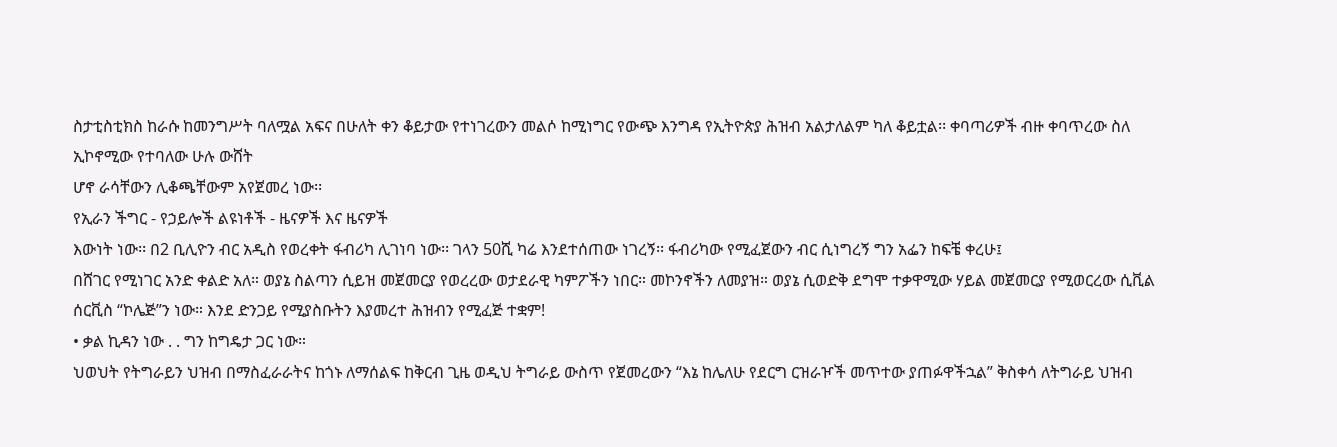ስታቲስቲክስ ከራሱ ከመንግሥት ባለሟል አፍና በሁለት ቀን ቆይታው የተነገረውን መልሶ ከሚነግር የውጭ እንግዳ የኢትዮጵያ ሕዝብ አልታለልም ካለ ቆይቷል፡፡ ቀባጣሪዎች ብዙ ቀባጥረው ስለ ኢኮኖሚው የተባለው ሁሉ ውሸት
ሆኖ ራሳቸውን ሊቆጫቸውም አየጀመረ ነው፡፡
የኢራን ችግር - የኃይሎች ልዩነቶች - ዜናዎች እና ዜናዎች
እውነት ነው፡፡ በ2 ቢሊዮን ብር አዲስ የወረቀት ፋብሪካ ሊገነባ ነው፡፡ ገላን 50ሺ ካሬ እንደተሰጠው ነገረኝ፡፡ ፋብሪካው የሚፈጀውን ብር ሲነግረኝ ግን አፌን ከፍቼ ቀረሁ፤
በሸገር የሚነገር አንድ ቀልድ አለ። ወያኔ ስልጣን ሲይዝ መጀመርያ የወረረው ወታደራዊ ካምፖችን ነበር። መኮንኖችን ለመያዝ። ወያኔ ሲወድቅ ደግሞ ተቃዋሚው ሃይል መጀመርያ የሚወርረው ሲቪል ሰርቪስ “ኮሌጅ”ን ነው። እንደ ድንጋይ የሚያስቡትን እያመረተ ሕዝብን የሚፈጅ ተቋም!
• ቃል ኪዳን ነው . . ግን ከግዴታ ጋር ነው።
ህወህት የትግራይን ህዝብ በማስፈራራትና ከጎኑ ለማሰልፍ ከቅርብ ጊዜ ወዲህ ትግራይ ውስጥ የጀመረውን “እኔ ከሌለሁ የደርግ ርዝራዦች መጥተው ያጠፉዋችኋል” ቅስቀሳ ለትግራይ ህዝብ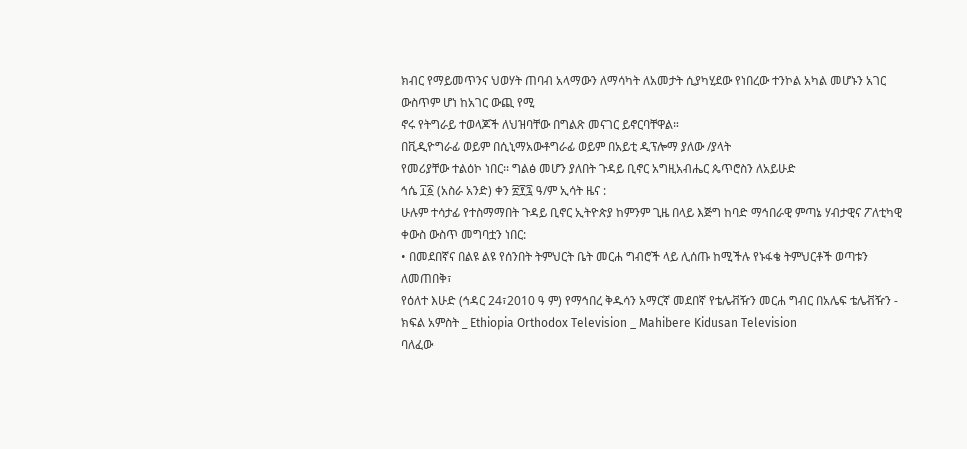ክብር የማይመጥንና ህወሃት ጠባብ አላማውን ለማሳካት ለአመታት ሲያካሂደው የነበረው ተንኮል አካል መሆኑን አገር ውስጥም ሆነ ከአገር ውጪ የሚ
ኖሩ የትግራይ ተወላጆች ለህዝባቸው በግልጽ መናገር ይኖርባቸዋል።
በቪዲዮግራፊ ወይም በሲኒማአውቶግራፊ ወይም በአይቲ ዲፕሎማ ያለው /ያላት
የመሪያቸው ተልዕኮ ነበር፡፡ ግልፅ መሆን ያለበት ጉዳይ ቢኖር አግዚአብሔር ጴጥሮስን ለአይሁድ
ኅሴ ፲፩ (አስራ አንድ) ቀን ፳፻፯ ዓ/ም ኢሳት ዜና :
ሁሉም ተሳታፊ የተስማማበት ጉዳይ ቢኖር ኢትዮጵያ ከምንም ጊዜ በላይ እጅግ ከባድ ማኅበራዊ ምጣኔ ሃብታዊና ፖለቲካዊ ቀውስ ውስጥ መግባቷን ነበር:
• በመደበኛና በልዩ ልዩ የሰንበት ትምህርት ቤት መርሐ ግብሮች ላይ ሊሰጡ ከሚችሉ የኑፋቄ ትምህርቶች ወጣቱን ለመጠበቅ፣
የዕለተ እሁድ (ኅዳር 24፣2010 ዓ ም) የማኅበረ ቅዱሳን አማርኛ መደበኛ የቴሌቭዥን መርሐ ግብር በአሌፍ ቴሌቭዥን - ክፍል አምስት _ Ethiopia Orthodox Television _ Mahibere Kidusan Television
ባለፈው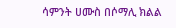ሳምንት ሀሙስ በሶማሊ ክልል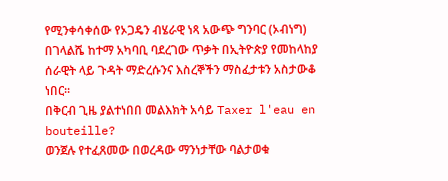የሚንቀሳቀሰው የኦጋዴን ብሄራዊ ነጻ አውጭ ግንባር (ኦብነግ) በገላልሼ ከተማ አካባቢ ባደረገው ጥቃት በኢትዮጵያ የመከላከያ ሰራዊት ላይ ጉዳት ማድረሱንና እስረኞችን ማስፈታቱን አስታውቆ ነበር።
በቅርብ ጊዜ ያልተነበበ መልእክት አሳይ Taxer l'eau en bouteille?
ወንጀሉ የተፈጸመው በወረዳው ማንነታቸው ባልታወቁ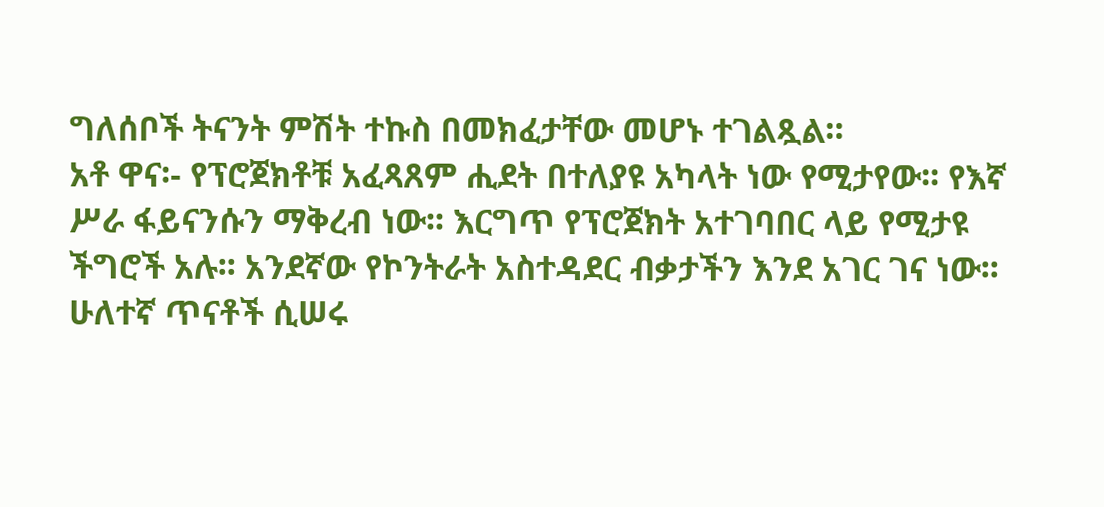ግለሰቦች ትናንት ምሽት ተኩስ በመክፈታቸው መሆኑ ተገልጿል።
አቶ ዋና፡- የፕሮጀክቶቹ አፈጻጸም ሒደት በተለያዩ አካላት ነው የሚታየው፡፡ የእኛ ሥራ ፋይናንሱን ማቅረብ ነው፡፡ እርግጥ የፕሮጀክት አተገባበር ላይ የሚታዩ ችግሮች አሉ፡፡ አንደኛው የኮንትራት አስተዳደር ብቃታችን እንደ አገር ገና ነው፡፡ ሁለተኛ ጥናቶች ሲሠሩ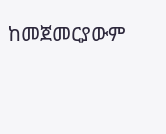ከመጀመርያውም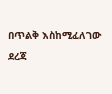በጥልቅ እስከሚፈለገው ደረጃ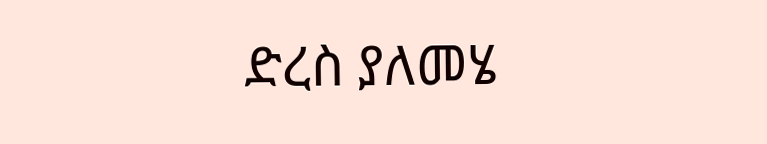ድረስ ያለመሄ